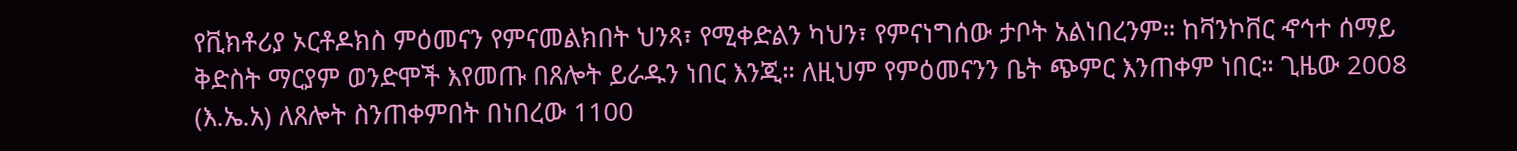የቪክቶሪያ ኦርቶዶክስ ምዕመናን የምናመልክበት ህንጻ፣ የሚቀድልን ካህን፣ የምናነግሰው ታቦት አልነበረንም። ከቫንኮቨር ኆኅተ ሰማይ ቅድስት ማርያም ወንድሞች እየመጡ በጸሎት ይራዱን ነበር እንጂ። ለዚህም የምዕመናንን ቤት ጭምር እንጠቀም ነበር። ጊዜው 2008 (እ.ኤ.አ) ለጸሎት ስንጠቀምበት በነበረው 1100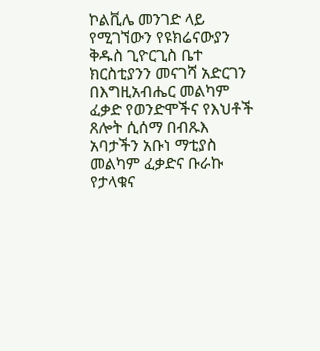ኮልቪሌ መንገድ ላይ የሚገኘውን የዩክሬናውያን ቅዱስ ጊዮርጊስ ቤተ ክርስቲያንን መናገሻ አድርገን በእግዚአብሔር መልካም ፈቃድ የወንድሞችና የእህቶች ጸሎት ሲሰማ በብጹእ አባታችን አቡነ ማቲያስ መልካም ፈቃድና ቡራኩ የታላቁና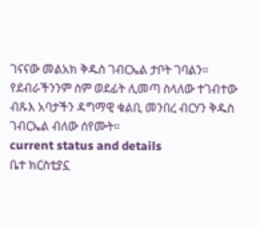ገናናው መልአክ ቅዱስ ገብርኤል ታቦት ገባልን። የደብራችንንም ስም ወደፊት ሊመጣ ስላለው ተገብተው ብጹእ አባታችን ዳግማዊ ቁልቢ መንበረ ብርሃን ቅዱስ ገብርኤል ብለው ሰየሙት።
current status and details
ቤተ ክርስቲያኗ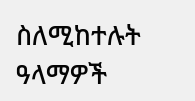ስለሚከተሉት ዓላማዎች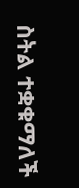ስትል ተቋቁማለች